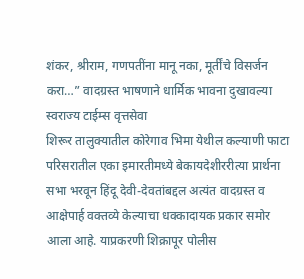शंकर, श्रीराम, गणपतींना मानू नका, मूर्तींचे विसर्जन करा…” वादग्रस्त भाषणाने धार्मिक भावना दुखावल्या
स्वराज्य टाईम्स वृत्तसेवा
शिरूर तालुक्यातील कोरेगाव भिमा येथील कल्याणी फाटा परिसरातील एका इमारतीमध्ये बेकायदेशीररीत्या प्रार्थना सभा भरवून हिंदू देवी-देवतांबद्दल अत्यंत वादग्रस्त व आक्षेपार्ह वक्तव्ये केल्याचा धक्कादायक प्रकार समोर आला आहे. याप्रकरणी शिक्रापूर पोलीस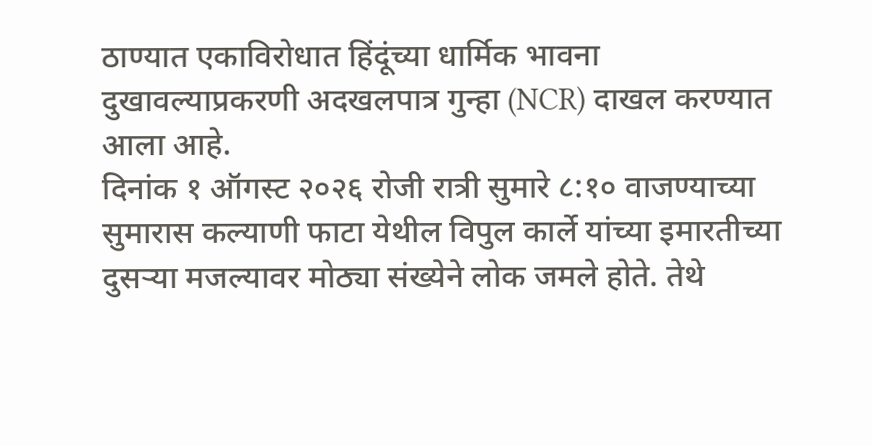ठाण्यात एकाविरोधात हिंदूंच्या धार्मिक भावना दुखावल्याप्रकरणी अदखलपात्र गुन्हा (NCR) दाखल करण्यात आला आहे.
दिनांक १ ऑगस्ट २०२६ रोजी रात्री सुमारे ८:१० वाजण्याच्या सुमारास कल्याणी फाटा येथील विपुल कार्ले यांच्या इमारतीच्या दुसऱ्या मजल्यावर मोठ्या संख्येने लोक जमले होते. तेथे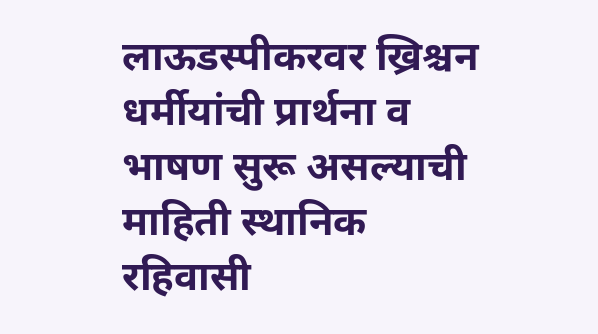लाऊडस्पीकरवर ख्रिश्चन धर्मीयांची प्रार्थना व भाषण सुरू असल्याची माहिती स्थानिक रहिवासी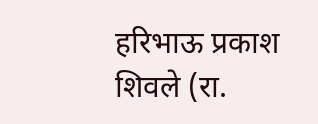हरिभाऊ प्रकाश शिवले (रा.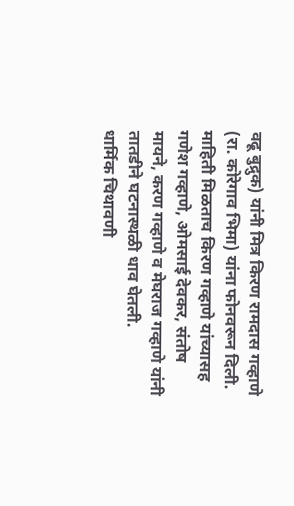वढू बुद्रुक) यांनी मित्र किरण रामदास गव्हाणे (रा. कोरेगाव भिमा) यांना फोनवरून दिली.
माहिती मिळताच किरण गव्हाणे यांच्यासह गणेश गव्हाणे, ओमसाई देवकर, संतोष मायने, करण गव्हाणे व मेघराज गव्हाणे यांनी तातडीने घटनास्थळी धाव घेतली.
धार्मिक चिथावणी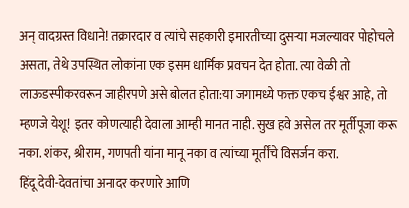अन् वादग्रस्त विधाने! तक्रारदार व त्यांचे सहकारी इमारतीच्या दुसऱ्या मजल्यावर पोहोचले असता, तेथे उपस्थित लोकांना एक इसम धार्मिक प्रवचन देत होता. त्या वेळी तो लाऊडस्पीकरवरून जाहीरपणे असे बोलत होता:या जगामध्ये फक्त एकच ईश्वर आहे, तो म्हणजे येशू! इतर कोणत्याही देवाला आम्ही मानत नाही. सुख हवे असेल तर मूर्तीपूजा करू नका. शंकर, श्रीराम, गणपती यांना मानू नका व त्यांच्या मूर्तींचे विसर्जन करा.
हिंदू देवी-देवतांचा अनादर करणारे आणि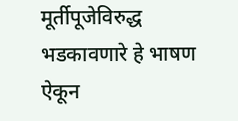मूर्तीपूजेविरुद्ध भडकावणारे हे भाषण ऐकून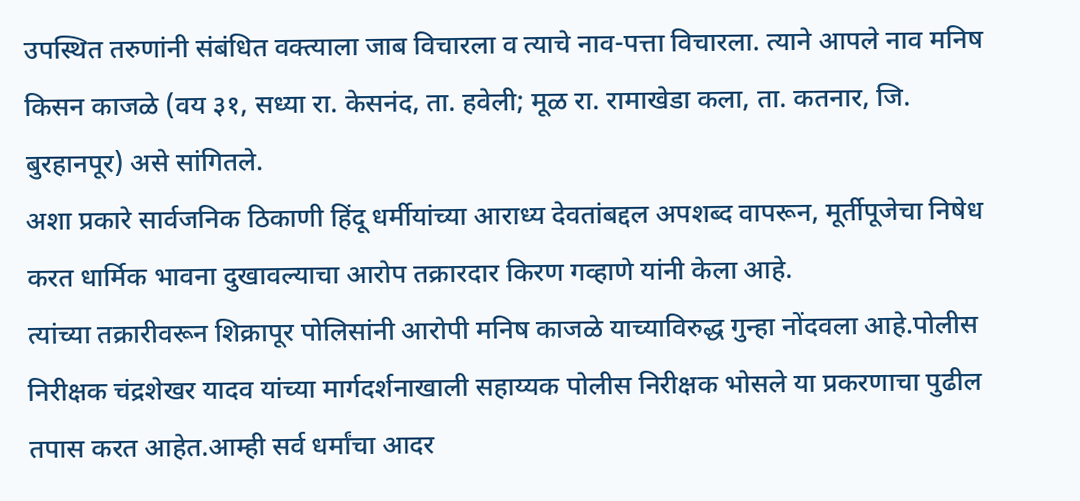उपस्थित तरुणांनी संबंधित वक्त्याला जाब विचारला व त्याचे नाव-पत्ता विचारला. त्याने आपले नाव मनिष किसन काजळे (वय ३१, सध्या रा. केसनंद, ता. हवेली; मूळ रा. रामाखेडा कला, ता. कतनार, जि. बुरहानपूर) असे सांगितले.
अशा प्रकारे सार्वजनिक ठिकाणी हिंदू धर्मीयांच्या आराध्य देवतांबद्दल अपशब्द वापरून, मूर्तीपूजेचा निषेध करत धार्मिक भावना दुखावल्याचा आरोप तक्रारदार किरण गव्हाणे यांनी केला आहे.
त्यांच्या तक्रारीवरून शिक्रापूर पोलिसांनी आरोपी मनिष काजळे याच्याविरुद्ध गुन्हा नोंदवला आहे.पोलीस निरीक्षक चंद्रशेखर यादव यांच्या मार्गदर्शनाखाली सहाय्यक पोलीस निरीक्षक भोसले या प्रकरणाचा पुढील तपास करत आहेत.आम्ही सर्व धर्मांचा आदर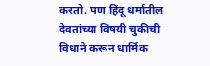करतो. पण हिंदू धर्मातील देवतांच्या विषयी चुकीची विधाने करून धार्मिक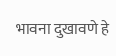भावना दुखावणे हे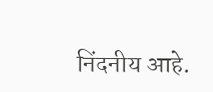निंदनीय आहे.